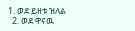1. ወደ ይዘቱ ዝለል
  2. ወደ ዋናዉ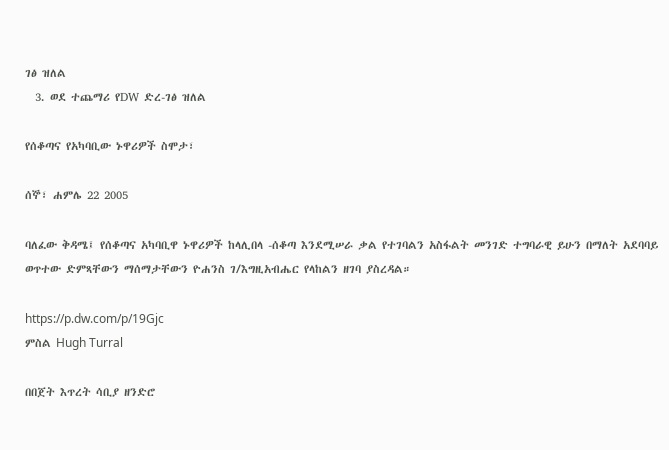ገፅ ዝለል
  3. ወደ ተጨማሪ የDW ድረ-ገፅ ዝለል

የሰቆጣና የአካባቢው ኑዋሪዎች ስሞታ፣

ሰኞ፣ ሐምሌ 22 2005

ባለፈው ቅዳሜ፤ የሰቆጣና አካባቢዋ ኑዋሪዎች ከላሊበላ -ሰቆጣ እንደሚሠራ ቃል የተገባልን አስፋልት መንገድ ተግባራዊ ይሁን በማለት አደባባይ ወጥተው ድምጻቸውን ማሰማታቸውን ዮሐንስ ገ/እግዚአብሔር የላከልን ዘገባ ያስረዳል።

https://p.dw.com/p/19Gjc
ምስል Hugh Turral

በበጀት እጥረት ሳቢያ ዘንድሮ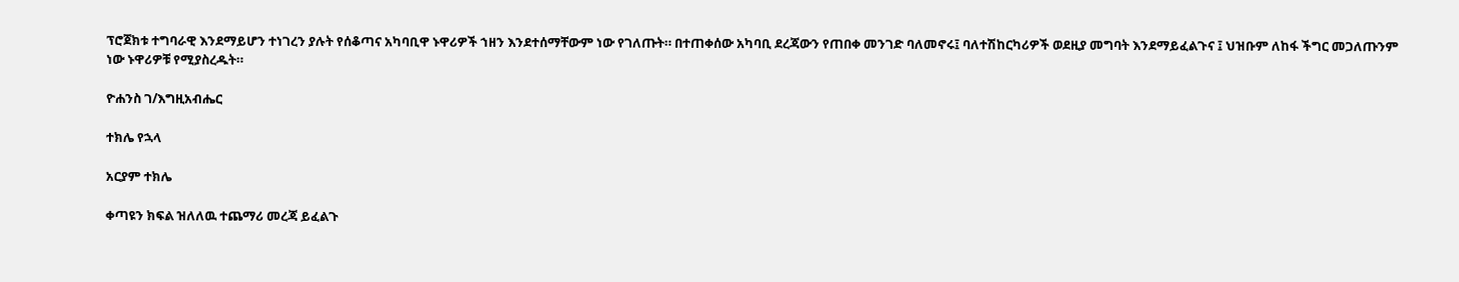ፕሮጀክቱ ተግባራዊ እንደማይሆን ተነገረን ያሉት የሰቆጣና አካባቢዋ ኑዋሪዎች ኀዘን እንደተሰማቸውም ነው የገለጡት። በተጠቀሰው አካባቢ ደረጃውን የጠበቀ መንገድ ባለመኖሩ፤ ባለተሽከርካሪዎች ወደዚያ መግባት እንደማይፈልጉና ፤ ህዝቡም ለከፋ ችግር መጋለጡንም ነው ኑዋሪዎቹ የሚያስረዱት።

ዮሐንስ ገ/እግዚአብሔር

ተክሌ የኋላ

አርያም ተክሌ

ቀጣዩን ክፍል ዝለለዉ ተጨማሪ መረጃ ይፈልጉ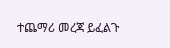ተጨማሪ መረጃ ይፈልጉ